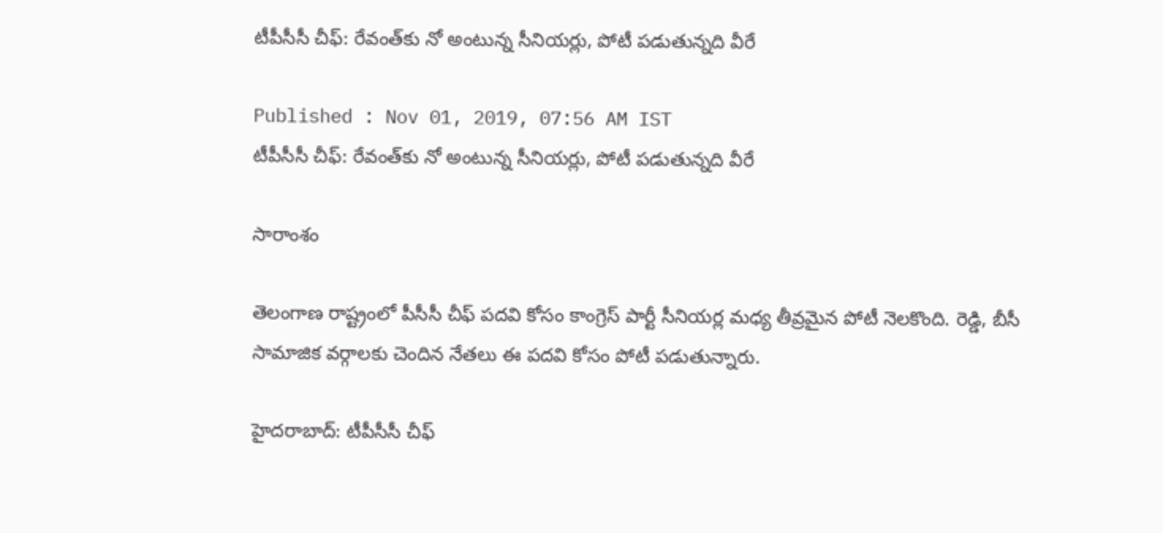టీపీసీసీ చీఫ్: రేవంత్‌కు నో అంటున్న సీనియర్లు, పోటీ పడుతున్నది వీరే

Published : Nov 01, 2019, 07:56 AM IST
టీపీసీసీ చీఫ్: రేవంత్‌కు నో అంటున్న సీనియర్లు, పోటీ పడుతున్నది వీరే

సారాంశం

తెలంగాణ రాష్ట్రంలో పీసీసీ చీఫ్ పదవి కోసం కాంగ్రెస్ పార్టీ సీనియర్ల మధ్య తీవ్రమైన పోటీ నెలకొంది. రెడ్డి, బీసీ సామాజిక వర్గాలకు చెందిన నేతలు ఈ పదవి కోసం పోటీ పడుతున్నారు.

హైదరాబాద్: టీపీసీసీ చీఫ్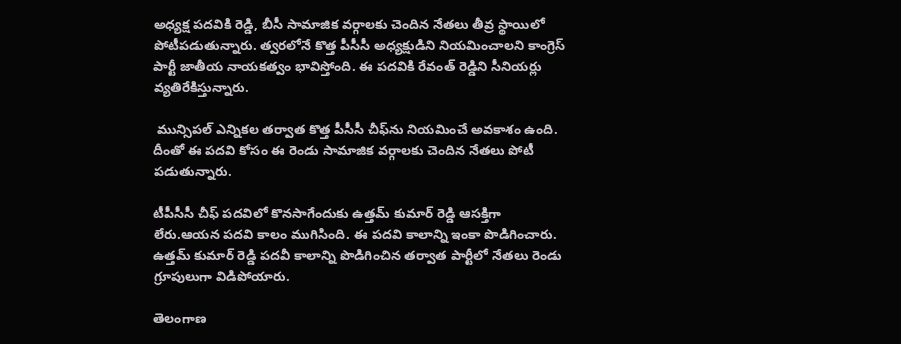అధ్యక్ష పదవికి రెడ్డి, బీసీ సామాజిక వర్గాలకు చెందిన నేతలు తీవ్ర స్థాయిలో పోటీపడుతున్నారు. త్వరలోనే కొత్త పీసీసీ అధ్యక్షుడిని నియమించాలని కాంగ్రెస్ పార్టీ జాతీయ నాయకత్వం భావిస్తోంది. ఈ పదవికి రేవంత్ రెడ్డిని సీనియర్లు వ్యతిరేకిస్తున్నారు.

 మున్సిపల్ ఎన్నికల తర్వాత కొత్త పీసీసీ చీఫ్‌ను నియమించే అవకాశం ఉంది. దీంతో ఈ పదవి కోసం ఈ రెండు సామాజిక వర్గాలకు చెందిన నేతలు పోటీ పడుతున్నారు.

టీపీసీసీ చీఫ్ పదవిలో కొనసాగేందుకు ఉత్తమ్ కుమార్ రెడ్డి ఆసక్తిగా లేరు.ఆయన పదవి కాలం ముగిసింది. ఈ పదవి కాలాన్ని ఇంకా పొడిగించారు. ఉత్తమ్ కుమార్ రెడ్డి పదవీ కాలాన్ని పొడిగించిన తర్వాత పార్టీలో నేతలు రెండు గ్రూపులుగా విడిపోయారు.

తెలంగాణ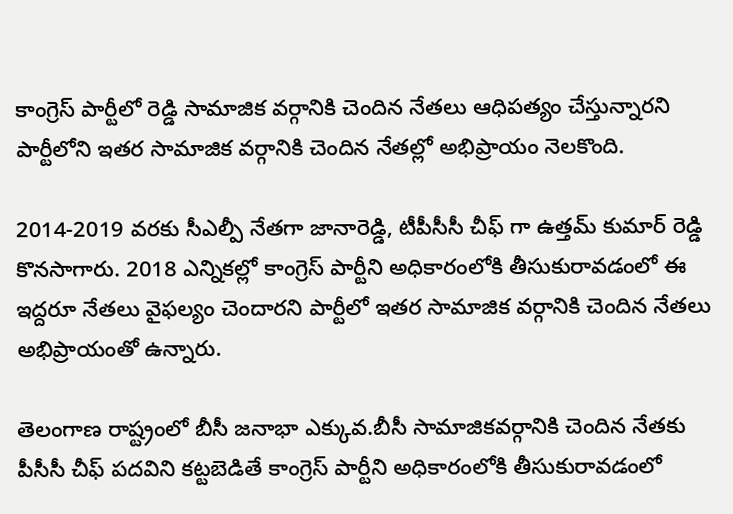కాంగ్రెస్ పార్టీలో రెడ్డి సామాజిక వర్గానికి చెందిన నేతలు ఆధిపత్యం చేస్తున్నారని పార్టీలోని ఇతర సామాజిక వర్గానికి చెందిన నేతల్లో అభిప్రాయం నెలకొంది.

2014-2019 వరకు సీఎల్పీ నేతగా జానారెడ్డి, టీపీసీసీ చీఫ్ గా ఉత్తమ్ కుమార్ రెడ్డి కొనసాగారు. 2018 ఎన్నికల్లో కాంగ్రెస్ పార్టీని అధికారంలోకి తీసుకురావడంలో ఈ ఇద్దరూ నేతలు వైఫల్యం చెందారని పార్టీలో ఇతర సామాజిక వర్గానికి చెందిన నేతలు అభిప్రాయంతో ఉన్నారు.

తెలంగాణ రాష్ట్రంలో బీసీ జనాభా ఎక్కువ.బీసీ సామాజికవర్గానికి చెందిన నేతకు పీసీసీ చీఫ్ పదవిని కట్టబెడితే కాంగ్రెస్ పార్టీని అధికారంలోకి తీసుకురావడంలో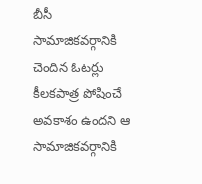బీసీ సామాజికవర్గానికి చెందిన ఓటర్లు కీలకపాత్ర పోషించే అవకాశం ఉందని ఆ సామాజికవర్గానికి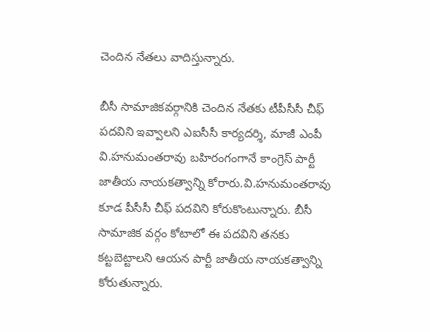చెందిన నేతలు వాదిస్తున్నారు.

బీసీ సామాజికవర్గానికి చెందిన నేతకు టీపీసీసీ చీఫ్ పదవిని ఇవ్వాలని ఎఐసీసీ కార్యదర్శి, మాజీ ఎంపీ వి.హనుమంతరావు బహిరంగంగానే కాంగ్రెస్ పార్టీ జాతీయ నాయకత్వాన్ని కోరారు.వి.హనుమంతరావు కూడ పీసీసీ చీఫ్ పదవిని కోరుకొంటున్నారు. బీసీ సామాజిక వర్గం కోటాలో ఈ పదవిని తనకు కట్టబెట్టాలని ఆయన పార్టీ జాతీయ నాయకత్వాన్ని కోరుతున్నారు.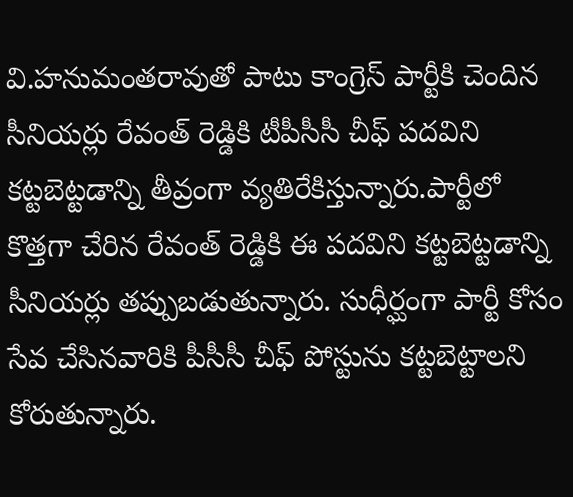వి.హనుమంతరావుతో పాటు కాంగ్రెస్ పార్టీకి చెందిన సీనియర్లు రేవంత్ రెడ్డికి టీపీసీసీ చీఫ్ పదవిని కట్టబెట్టడాన్ని తీవ్రంగా వ్యతిరేకిస్తున్నారు.పార్టీలో కొత్తగా చేరిన రేవంత్ రెడ్డికి ఈ పదవిని కట్టబెట్టడాన్ని సీనియర్లు తప్పుబడుతున్నారు. సుధీర్ఘంగా పార్టీ కోసం సేవ చేసినవారికి పీసీసీ చీఫ్ పోస్టును కట్టబెట్టాలని కోరుతున్నారు.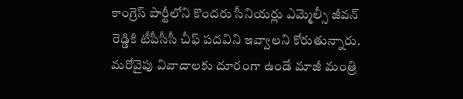కాంగ్రెస్ పార్టీలోని కొందరు సీనియర్లు ఎమ్మెల్సీ జీవన్ రెడ్డికి టీపీసీసీ చీఫ్ పదవిని ఇవ్వాలని కోరుతున్నారు. మరోవైపు వివాదాలకు దూరంగా ఉండే మాజీ మంత్రి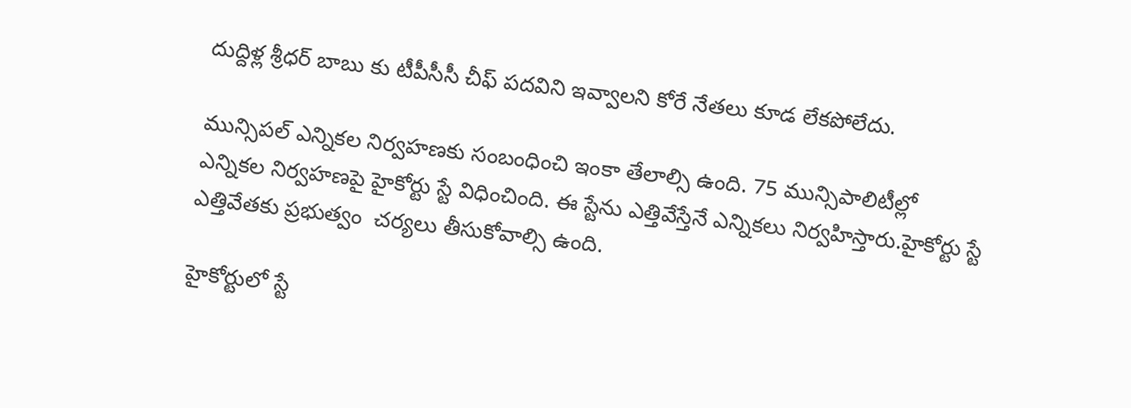దుద్దిళ్ల శ్రీధర్ బాబు కు టీపీసీసీ చీఫ్ పదవిని ఇవ్వాలని కోరే నేతలు కూడ లేకపోలేదు.

మున్సిపల్ ఎన్నికల నిర్వహణకు సంబంధించి ఇంకా తేలాల్సి ఉంది. 75 మున్సిపాలిటీల్లో ఎన్నికల నిర్వహణపై హైకోర్టు స్టే విధించింది. ఈ స్టేను ఎత్తివేస్తేనే ఎన్నికలు నిర్వహిస్తారు.హైకోర్టు స్టే ఎత్తివేతకు ప్రభుత్వం  చర్యలు తీసుకోవాల్సి ఉంది.

హైకోర్టులో స్టే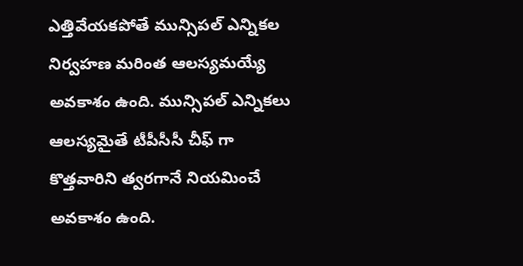ఎత్తివేయకపోతే మున్సిపల్ ఎన్నికల నిర్వహణ మరింత ఆలస్యమయ్యే అవకాశం ఉంది. మున్సిపల్ ఎన్నికలు ఆలస్యమైతే టీపీసీసీ చీఫ్ గా కొత్తవారిని త్వరగానే నియమించే అవకాశం ఉంది.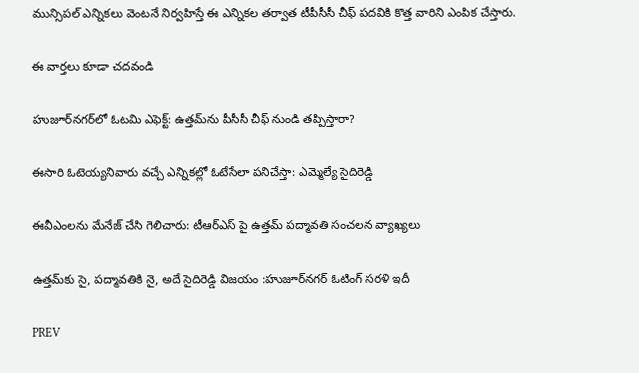మున్సిపల్ ఎన్నికలు వెంటనే నిర్వహిస్తే ఈ ఎన్నికల తర్వాత టీపీసీసీ చీఫ్ పదవికి కొత్త వారిని ఎంపిక చేస్తారు.

ఈ వార్తలు కూడా చదవండి

హుజూర్‌నగర్‌లో ఓటమి ఎఫెక్ట్: ఉత్తమ్‌ను పీసీసీ చీఫ్ నుండి తప్పిస్తారా?

ఈసారి ఓటెయ్యనివారు వచ్చే ఎన్నికల్లో ఓటేసేలా పనిచేస్తా: ఎమ్మెల్యే సైదిరెడ్డి

ఈవీఎంలను మేనేజ్ చేసి గెలిచారు: టీఆర్ఎస్ పై ఉత్తమ్ పద్మావతి సంచలన వ్యాఖ్యలు

ఉత్తమ్‌కు సై, పద్మావతికి నై, అదే సైదిరెడ్డి విజయం :హుజూర్‌నగర్ ఓటింగ్ సరళి ఇదీ

PREV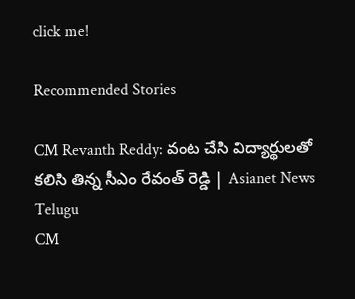click me!

Recommended Stories

CM Revanth Reddy: వంట చేసి విద్యార్థులతో కలిసి తిన్న సీఎం రేవంత్ రెడ్డి | Asianet News Telugu
CM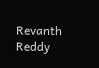Revanth Reddy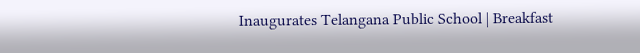Inaugurates Telangana Public School | Breakfast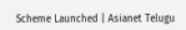Scheme Launched | Asianet Telugu